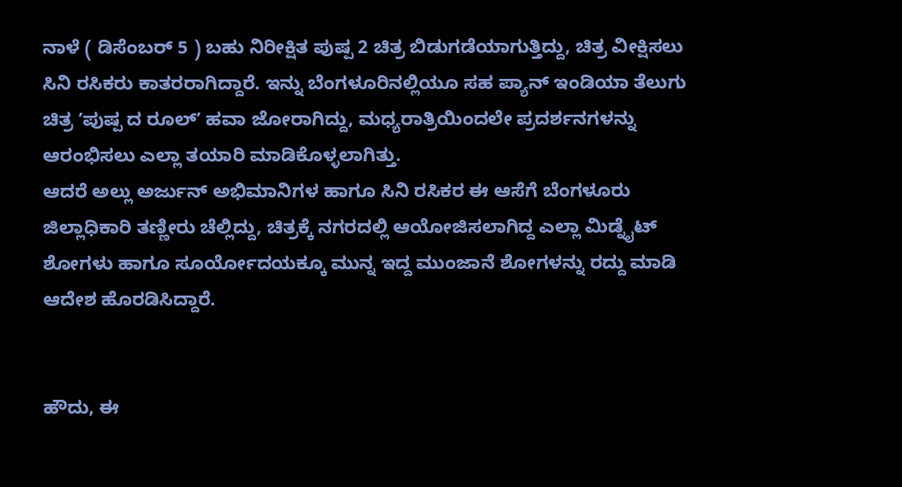ನಾಳೆ ( ಡಿಸೆಂಬರ್ 5 ) ಬಹು ನಿರೀಕ್ಷಿತ ಪುಷ್ಪ 2 ಚಿತ್ರ ಬಿಡುಗಡೆಯಾಗುತ್ತಿದ್ದು, ಚಿತ್ರ ವೀಕ್ಷಿಸಲು ಸಿನಿ ರಸಿಕರು ಕಾತರರಾಗಿದ್ದಾರೆ. ಇನ್ನು ಬೆಂಗಳೂರಿನಲ್ಲಿಯೂ ಸಹ ಪ್ಯಾನ್ ಇಂಡಿಯಾ ತೆಲುಗು ಚಿತ್ರ ʼಪುಷ್ಪ ದ ರೂಲ್ʼ ಹವಾ ಜೋರಾಗಿದ್ದು, ಮಧ್ಯರಾತ್ರಿಯಿಂದಲೇ ಪ್ರದರ್ಶನಗಳನ್ನು ಆರಂಭಿಸಲು ಎಲ್ಲಾ ತಯಾರಿ ಮಾಡಿಕೊಳ್ಳಲಾಗಿತ್ತು.
ಆದರೆ ಅಲ್ಲು ಅರ್ಜುನ್ ಅಭಿಮಾನಿಗಳ ಹಾಗೂ ಸಿನಿ ರಸಿಕರ ಈ ಆಸೆಗೆ ಬೆಂಗಳೂರು ಜಿಲ್ಲಾಧಿಕಾರಿ ತಣ್ಣೀರು ಚೆಲ್ಲಿದ್ದು, ಚಿತ್ರಕ್ಕೆ ನಗರದಲ್ಲಿ ಆಯೋಜಿಸಲಾಗಿದ್ದ ಎಲ್ಲಾ ಮಿಡ್ನೈಟ್ ಶೋಗಳು ಹಾಗೂ ಸೂರ್ಯೋದಯಕ್ಕೂ ಮುನ್ನ ಇದ್ದ ಮುಂಜಾನೆ ಶೋಗಳನ್ನು ರದ್ದು ಮಾಡಿ ಆದೇಶ ಹೊರಡಿಸಿದ್ದಾರೆ.


ಹೌದು, ಈ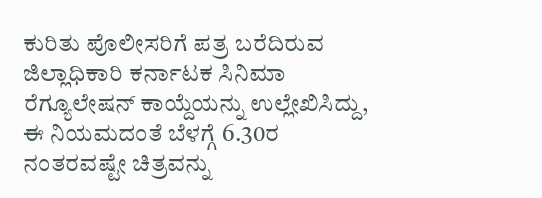ಕುರಿತು ಪೊಲೀಸರಿಗೆ ಪತ್ರ ಬರೆದಿರುವ ಜಿಲ್ಲಾಧಿಕಾರಿ ಕರ್ನಾಟಕ ಸಿನಿಮಾ ರೆಗ್ಯೂಲೇಷನ್ ಕಾಯ್ದೆಯನ್ನು ಉಲ್ಲೇಖಿಸಿದ್ದು, ಈ ನಿಯಮದಂತೆ ಬೆಳಗ್ಗೆ 6.30ರ ನಂತರವಷ್ಟೇ ಚಿತ್ರವನ್ನು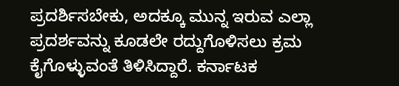ಪ್ರದರ್ಶಿಸಬೇಕು, ಅದಕ್ಕೂ ಮುನ್ನ ಇರುವ ಎಲ್ಲಾ ಪ್ರದರ್ಶವನ್ನು ಕೂಡಲೇ ರದ್ದುಗೊಳಿಸಲು ಕ್ರಮ ಕೈಗೊಳ್ಳುವಂತೆ ತಿಳಿಸಿದ್ದಾರೆ. ಕರ್ನಾಟಕ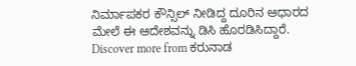ನಿರ್ಮಾಪಕರ ಕೌನ್ಸಿಲ್ ನೀಡಿದ್ದ ದೂರಿನ ಆಧಾರದ ಮೇಲೆ ಈ ಆದೇಶವನ್ನು ಡಿಸಿ ಹೊರಡಿಸಿದ್ದಾರೆ.
Discover more from ಕರುನಾಡ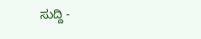ಸುದ್ದಿ -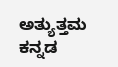ಅತ್ಯುತ್ತಮ ಕನ್ನಡ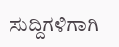ಸುದ್ದಿಗಳಿಗಾಗಿ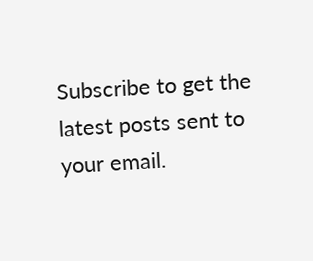Subscribe to get the latest posts sent to your email.